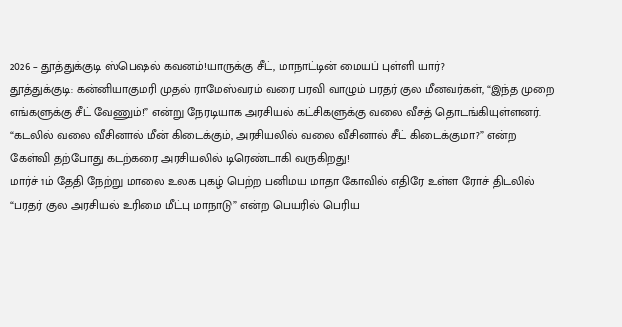2026 – தூத்துக்குடி ஸ்பெஷல் கவனம்!யாருக்கு சீட், மாநாட்டின் மையப் புள்ளி யார்?
தூத்துக்குடி: கன்னியாகுமரி முதல் ராமேஸ்வரம் வரை பரவி வாழும் பரதர் குல மீனவர்கள், “இந்த முறை எங்களுக்கு சீட் வேணும்!” என்று நேரடியாக அரசியல் கட்சிகளுக்கு வலை வீசத் தொடங்கியுள்ளனர்.
“கடலில் வலை வீசினால் மீன் கிடைக்கும், அரசியலில் வலை வீசினால் சீட் கிடைக்குமா?” என்ற கேள்வி தற்போது கடற்கரை அரசியலில் டிரெண்டாகி வருகிறது!
மார்ச் 1ம் தேதி நேற்று மாலை உலக புகழ் பெற்ற பனிமய மாதா கோவில் எதிரே உள்ள ரோச் திடலில் “பரதர் குல அரசியல் உரிமை மீட்பு மாநாடு” என்ற பெயரில் பெரிய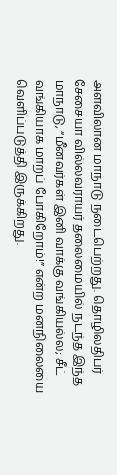அளவிலான மாநாடு நடைபெற்றது. தொழிலதிபர் சேசையா வில்லவராயர் தலைமையில் நடந்த இந்த மாநாடு, “மீனவர்கள் இனி வாக்கு வங்கியல்ல; சீட் வங்கியாக மாறப் போகிறோம்!” என்ற மனநிலையை வெளிப்படுத்தி இருக்கிறது.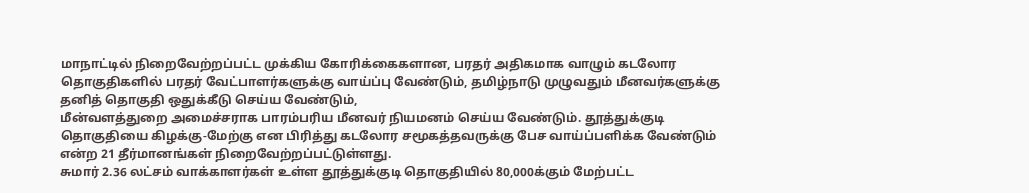மாநாட்டில் நிறைவேற்றப்பட்ட முக்கிய கோரிக்கைகளான, பரதர் அதிகமாக வாழும் கடலோர தொகுதிகளில் பரதர் வேட்பாளர்களுக்கு வாய்ப்பு வேண்டும், தமிழ்நாடு முழுவதும் மீனவர்களுக்கு தனித் தொகுதி ஒதுக்கீடு செய்ய வேண்டும்,
மீன்வளத்துறை அமைச்சராக பாரம்பரிய மீனவர் நியமனம் செய்ய வேண்டும். தூத்துக்குடி தொகுதியை கிழக்கு-மேற்கு என பிரித்து கடலோர சமூகத்தவருக்கு பேச வாய்ப்பளிக்க வேண்டும் என்ற 21 தீர்மானங்கள் நிறைவேற்றப்பட்டுள்ளது.
சுமார் 2.36 லட்சம் வாக்காளர்கள் உள்ள தூத்துக்குடி தொகுதியில் 80,000க்கும் மேற்பட்ட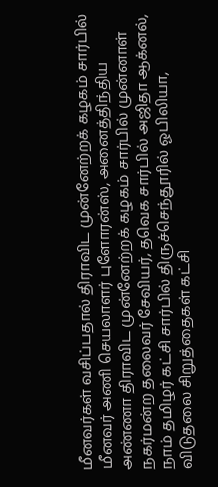மீனவர்கள் வசிப்பதால் திராவிட முன்னேற்றக் கழகம் சார்பில் மீனவர் அணி செயலாளர் புளோரன்ஸ், அனைத்திந்திய அண்ணா திராவிட முன்னேற்றக் கழகம் சார்பில் முன்னாள் நகர்மன்ற தலைவர் சேவியர், தவெக சார்பில் அஜிதா ஆக்னல், நாம் தமிழர் கட்சி சார்பில் திருச்செந்தூரில் ஓபிலியா, விடுதலை சிறுத்தைகள் கட்சி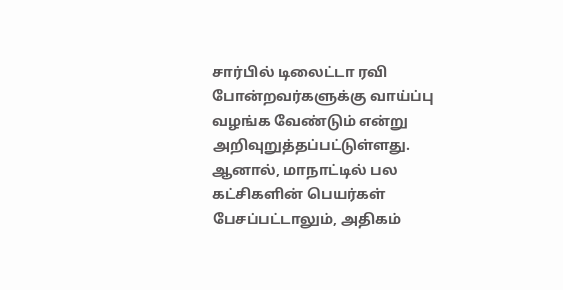சார்பில் டிலைட்டா ரவி போன்றவர்களுக்கு வாய்ப்பு வழங்க வேண்டும் என்று அறிவுறுத்தப்பட்டுள்ளது. ஆனால், மாநாட்டில் பல கட்சிகளின் பெயர்கள் பேசப்பட்டாலும், அதிகம்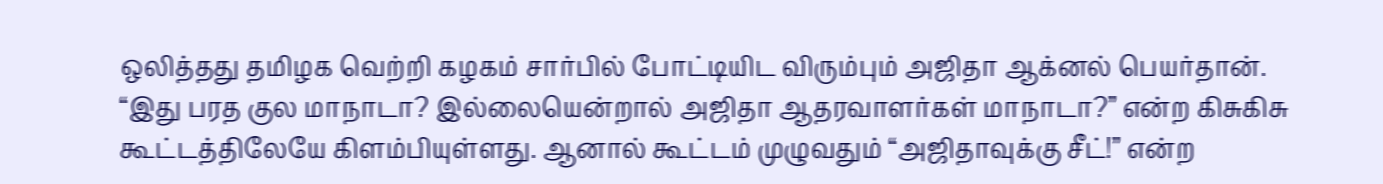ஒலித்தது தமிழக வெற்றி கழகம் சார்பில் போட்டியிட விரும்பும் அஜிதா ஆக்னல் பெயர்தான்.
“இது பரத குல மாநாடா? இல்லையென்றால் அஜிதா ஆதரவாளர்கள் மாநாடா?” என்ற கிசுகிசு கூட்டத்திலேயே கிளம்பியுள்ளது. ஆனால் கூட்டம் முழுவதும் “அஜிதாவுக்கு சீட்!” என்ற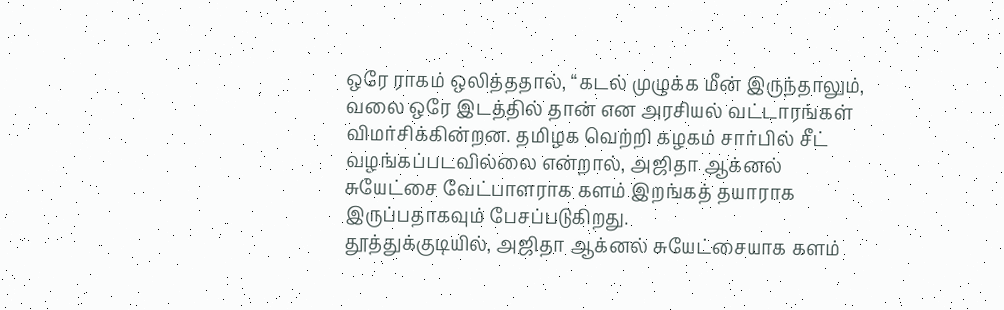ஒரே ராகம் ஒலித்ததால், “கடல் முழுக்க மீன் இருந்தாலும், வலை ஒரே இடத்தில் தான் என அரசியல் வட்டாரங்கள் விமர்சிக்கின்றன. தமிழக வெற்றி கழகம் சார்பில் சீட் வழங்கப்படவில்லை என்றால், அஜிதா ஆக்னல் சுயேட்சை வேட்பாளராக களம் இறங்கத் தயாராக இருப்பதாகவும் பேசப்படுகிறது.
தூத்துக்குடியில், அஜிதா ஆக்னல் சுயேட்சையாக களம்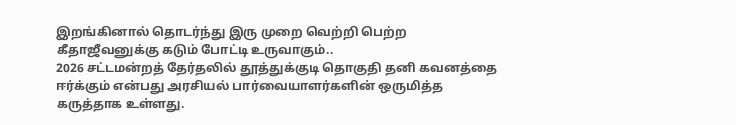இறங்கினால் தொடர்ந்து இரு முறை வெற்றி பெற்ற கீதாஜீவனுக்கு கடும் போட்டி உருவாகும்..
2026 சட்டமன்றத் தேர்தலில் தூத்துக்குடி தொகுதி தனி கவனத்தை ஈர்க்கும் என்பது அரசியல் பார்வையாளர்களின் ஒருமித்த கருத்தாக உள்ளது.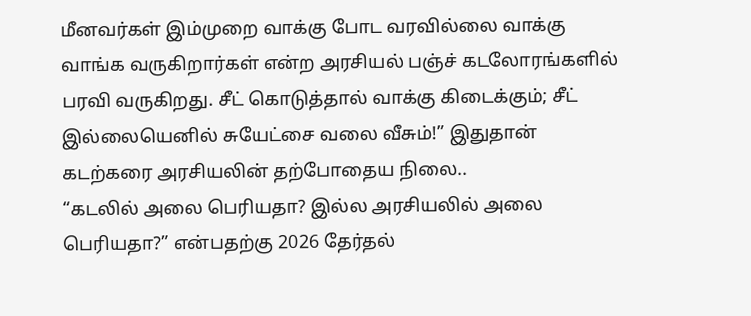மீனவர்கள் இம்முறை வாக்கு போட வரவில்லை வாக்கு வாங்க வருகிறார்கள் என்ற அரசியல் பஞ்ச் கடலோரங்களில் பரவி வருகிறது. சீட் கொடுத்தால் வாக்கு கிடைக்கும்; சீட் இல்லையெனில் சுயேட்சை வலை வீசும்!” இதுதான் கடற்கரை அரசியலின் தற்போதைய நிலை..
“கடலில் அலை பெரியதா? இல்ல அரசியலில் அலை பெரியதா?” என்பதற்கு 2026 தேர்தல்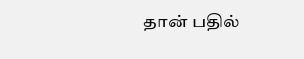தான் பதில்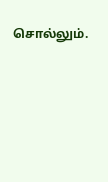சொல்லும்.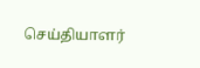செய்தியாளர்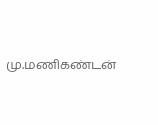மு.மணிகண்டன்